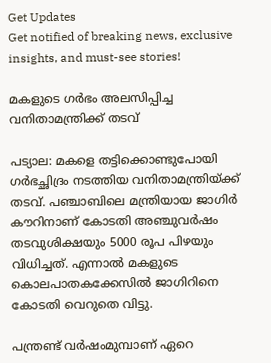Get Updates
Get notified of breaking news, exclusive insights, and must-see stories!

മകളുടെ ഗര്‍ഭം അലസിപ്പിച്ച വനിതാമന്ത്രിക്ക് തടവ്

പട്യാല: മകളെ തട്ടിക്കൊണ്ടുപോയി ഗര്‍ഭച്ഛിദ്രം നടത്തിയ വനിതാമന്ത്രിയ്ക്ക് തടവ്. പഞ്ചാബിലെ മന്ത്രിയായ ജാഗിര്‍ കൗറിനാണ് കോടതി അഞ്ചുവര്‍ഷം തടവുശിക്ഷയും 5000 രൂപ പിഴയും വിധിച്ചത്. എന്നാല്‍ മകളുടെ കൊലപാതകക്കേസില്‍ ജാഗിറിനെ കോടതി വെറുതെ വിട്ടു.

പന്ത്രണ്ട് വര്‍ഷംമുമ്പാണ് ഏറെ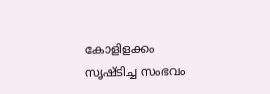കോളിളക്കം സൃഷ്ടിച്ച സംഭവം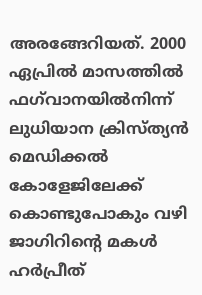അരങ്ങേറിയത്. 2000 ഏപ്രില്‍ മാസത്തില്‍ ഫഗ്‌വാനയില്‍നിന്ന് ലുധിയാന ക്രിസ്ത്യന്‍ മെഡിക്കല്‍ കോളേജിലേക്ക് കൊണ്ടുപോകും വഴി ജാഗിറിന്റെ മകള്‍ ഹര്‍പ്രീത്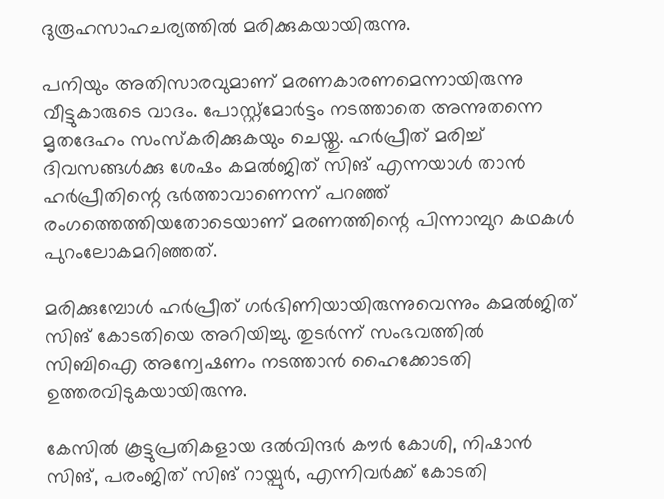ദുരൂഹസാഹചര്യത്തില്‍ മരിക്കുകയായിരുന്നു.

പനിയും അതിസാരവുമാണ് മരണകാരണമെന്നായിരുന്നു വീട്ടുകാരുടെ വാദം. പോസ്റ്റ്‌മോര്‍ട്ടം നടത്താതെ അന്നുതന്നെ മൃതദേഹം സംസ്‌കരിക്കുകയും ചെയ്തു. ഹര്‍പ്രീത് മരിച്ച് ദിവസങ്ങള്‍ക്കു ശേഷം കമല്‍ജിത് സിങ് എന്നയാള്‍ താന്‍ ഹര്‍പ്രീതിന്റെ ഭര്‍ത്താവാണെന്ന് പറഞ്ഞ് രംഗത്തെത്തിയതോടെയാണ് മരണത്തിന്റെ പിന്നാമ്പുറ കഥകള്‍ പുറംലോകമറിഞ്ഞത്.

മരിക്കുമ്പോള്‍ ഹര്‍പ്രീത് ഗര്‍ഭിണിയായിരുന്നുവെന്നും കമല്‍ജിത് സിങ് കോടതിയെ അറിയിച്ചു. തുടര്‍ന്ന് സംഭവത്തില്‍ സിബിഐ അന്വേഷണം നടത്താന്‍ ഹൈക്കോടതി ഉത്തരവിടുകയായിരുന്നു.

കേസില്‍ കൂട്ടുപ്രതികളായ ദല്‍വിന്ദര്‍ കൗര്‍ കോശി, നിഷാന്‍ സിങ്, പരംജിത് സിങ് റായ്പുര്‍, എന്നിവര്‍ക്ക് കോടതി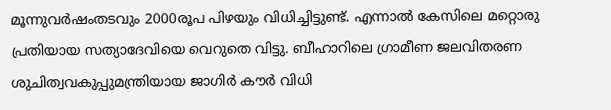മൂന്നുവര്‍ഷംതടവും 2000രൂപ പിഴയും വിധിച്ചിട്ടുണ്ട്. എന്നാല്‍ കേസിലെ മറ്റൊരു പ്രതിയായ സത്യാദേവിയെ വെറുതെ വിട്ടു. ബീഹാറിലെ ഗ്രാമീണ ജലവിതരണ ശുചിത്വവകുപ്പുമന്ത്രിയായ ജാഗിര്‍ കൗര്‍ വിധി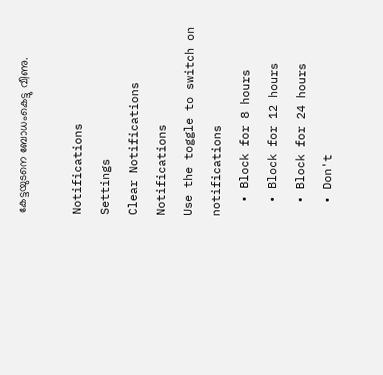കേട്ടയുടനെ ബോധംകെട്ടു വീണു.

Notifications
Settings
Clear Notifications
Notifications
Use the toggle to switch on notifications
  • Block for 8 hours
  • Block for 12 hours
  • Block for 24 hours
  • Don't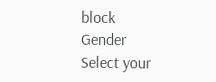block
Gender
Select your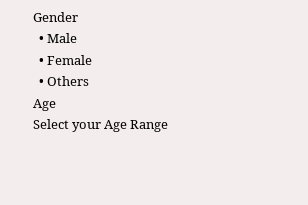Gender
  • Male
  • Female
  • Others
Age
Select your Age Range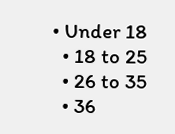• Under 18
  • 18 to 25
  • 26 to 35
  • 36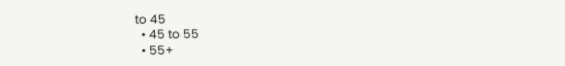to 45
  • 45 to 55
  • 55+